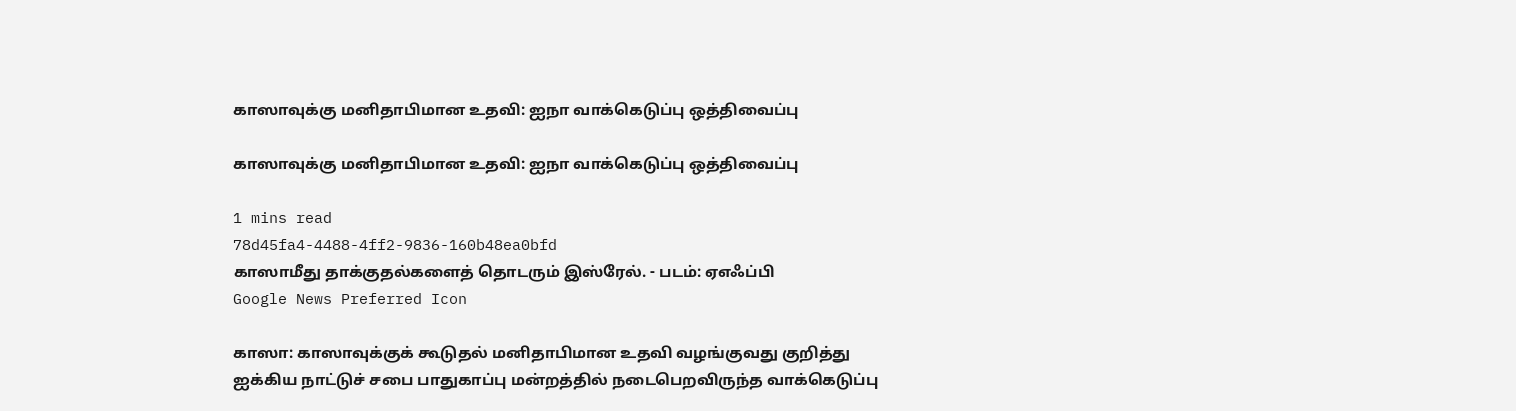காஸாவுக்கு மனிதாபிமான உதவி: ஐநா வாக்கெடுப்பு ஒத்திவைப்பு

காஸாவுக்கு மனிதாபிமான உதவி: ஐநா வாக்கெடுப்பு ஒத்திவைப்பு

1 mins read
78d45fa4-4488-4ff2-9836-160b48ea0bfd
காஸாமீது தாக்குதல்களைத் தொடரும் இஸ்ரேல். - படம்: ஏஎஃப்பி
Google News Preferred Icon

காஸா: காஸாவுக்குக் கூடுதல் மனிதாபிமான உதவி வழங்குவது குறித்து ஐக்கிய நாட்டுச் சபை பாதுகாப்பு மன்றத்தில் நடைபெறவிருந்த வாக்கெடுப்பு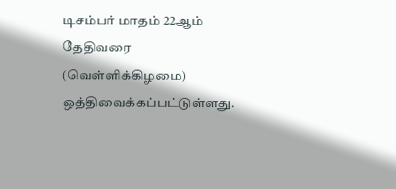டிசம்பர் மாதம் 22ஆம் தேதிவரை (வெள்ளிக்கிழமை) ஒத்திவைக்கப்பட்டுள்ளது.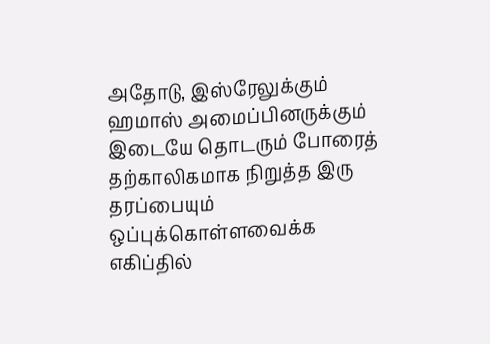அதோடு, இஸ்ரேலுக்கும் ஹமாஸ் அமைப்பினருக்கும் இடையே தொடரும் போரைத் தற்காலிகமாக நிறுத்த இரு தரப்பையும் ஒப்புக்கொள்ளவைக்க எகிப்தில்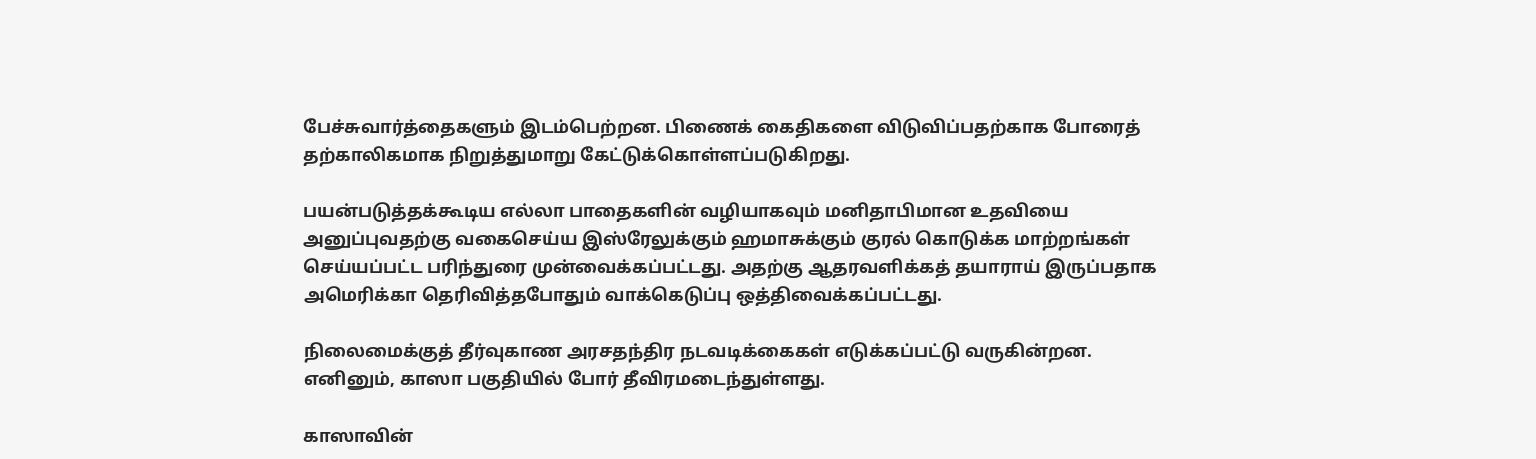பேச்சுவார்த்தைகளும் இடம்பெற்றன. பிணைக் கைதிகளை விடுவிப்பதற்காக போரைத் தற்காலிகமாக நிறுத்துமாறு கேட்டுக்கொள்ளப்படுகிறது.

பயன்படுத்தக்கூடிய எல்லா பாதைகளின் வழியாகவும் மனிதாபிமான உதவியை அனுப்புவதற்கு வகைசெய்ய இஸ்ரேலுக்கும் ஹமாசுக்கும் குரல் கொடுக்க மாற்றங்கள் செய்யப்பட்ட பரிந்துரை முன்வைக்கப்பட்டது. அதற்கு ஆதரவளிக்கத் தயாராய் இருப்பதாக அமெரிக்கா தெரிவித்தபோதும் வாக்கெடுப்பு ஒத்திவைக்கப்பட்டது.

நிலைமைக்குத் தீர்வுகாண அரசதந்திர நடவடிக்கைகள் எடுக்கப்பட்டு வருகின்றன. எனினும், காஸா பகுதியில் போர் தீவிரமடைந்துள்ளது.

காஸாவின்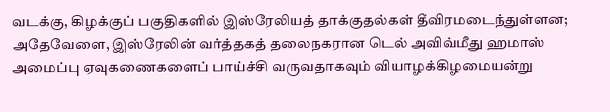வடக்கு, கிழக்குப் பகுதிகளில் இஸ்ரேலியத் தாக்குதல்கள் தீவிரமடைந்துள்ளன; அதேவேளை, இஸ்ரேலின் வர்த்தகத் தலைநகரான டெல் அவிவ்மீது ஹமாஸ் அமைப்பு ஏவுகணைகளைப் பாய்ச்சி வருவதாகவும் வியாழக்கிழமையன்று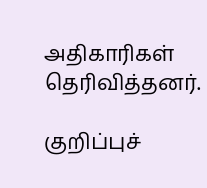அதிகாரிகள் தெரிவித்தனர்.

குறிப்புச்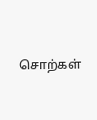சொற்கள்